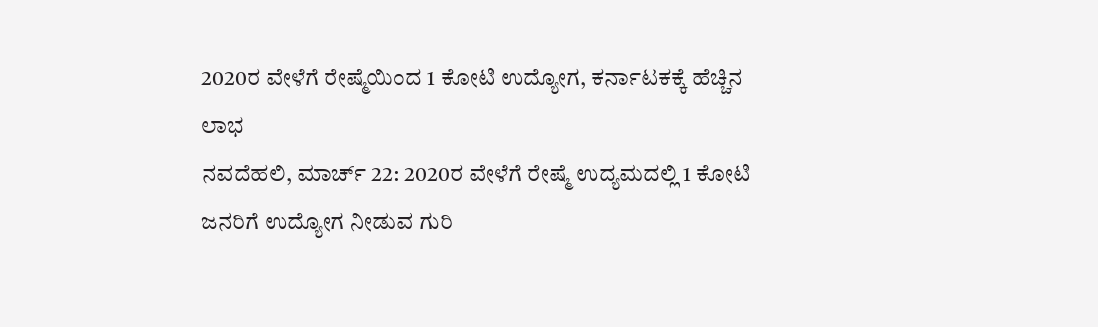2020ರ ವೇಳೆಗೆ ರೇಷ್ಮೆಯಿಂದ 1 ಕೋಟಿ ಉದ್ಯೋಗ, ಕರ್ನಾಟಕಕ್ಕೆ ಹೆಚ್ಚಿನ ಲಾಭ
ನವದೆಹಲಿ, ಮಾರ್ಚ್ 22: 2020ರ ವೇಳೆಗೆ ರೇಷ್ಮೆ ಉದ್ಯಮದಲ್ಲಿ 1 ಕೋಟಿ ಜನರಿಗೆ ಉದ್ಯೋಗ ನೀಡುವ ಗುರಿ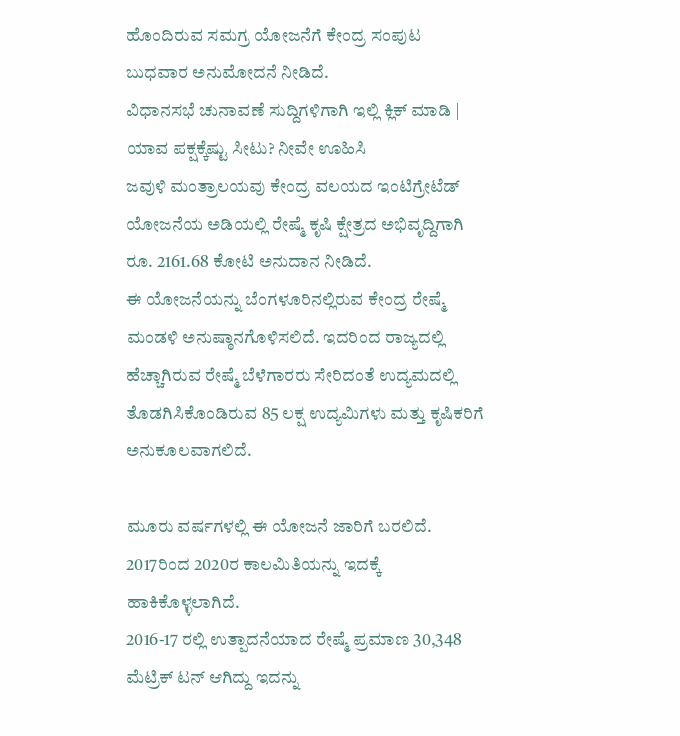ಹೊಂದಿರುವ ಸಮಗ್ರ ಯೋಜನೆಗೆ ಕೇಂದ್ರ ಸಂಪುಟ ಬುಧವಾರ ಅನುಮೋದನೆ ನೀಡಿದೆ.
ವಿಧಾನಸಭೆ ಚುನಾವಣೆ ಸುದ್ದಿಗಳಿಗಾಗಿ ಇಲ್ಲಿ ಕ್ಲಿಕ್ ಮಾಡಿ | ಯಾವ ಪಕ್ಷಕ್ಕೆಷ್ಟು ಸೀಟು? ನೀವೇ ಊಹಿಸಿ
ಜವುಳಿ ಮಂತ್ರಾಲಯವು ಕೇಂದ್ರ ವಲಯದ ಇಂಟಿಗ್ರೇಟೆಡ್ ಯೋಜನೆಯ ಅಡಿಯಲ್ಲಿ ರೇಷ್ಮೆ ಕೃಷಿ ಕ್ಷೇತ್ರದ ಅಭಿವೃದ್ದಿಗಾಗಿ ರೂ. 2161.68 ಕೋಟಿ ಅನುದಾನ ನೀಡಿದೆ.
ಈ ಯೋಜನೆಯನ್ನು ಬೆಂಗಳೂರಿನಲ್ಲಿರುವ ಕೇಂದ್ರ ರೇಷ್ಮೆ ಮಂಡಳಿ ಅನುಷ್ಠಾನಗೊಳಿಸಲಿದೆ. ಇದರಿಂದ ರಾಜ್ಯದಲ್ಲಿ ಹೆಚ್ಚಾಗಿರುವ ರೇಷ್ಮೆ ಬೆಳೆಗಾರರು ಸೇರಿದಂತೆ ಉದ್ಯಮದಲ್ಲಿ ತೊಡಗಿಸಿಕೊಂಡಿರುವ 85 ಲಕ್ಷ ಉದ್ಯಮಿಗಳು ಮತ್ತು ಕೃಷಿಕರಿಗೆ ಅನುಕೂಲವಾಗಲಿದೆ.

ಮೂರು ವರ್ಷಗಳಲ್ಲಿ ಈ ಯೋಜನೆ ಜಾರಿಗೆ ಬರಲಿದೆ. 2017ರಿಂದ 2020ರ ಕಾಲಮಿತಿಯನ್ನು ಇದಕ್ಕೆ ಹಾಕಿಕೊಳ್ಳಲಾಗಿದೆ.
2016-17 ರಲ್ಲಿ ಉತ್ಪಾದನೆಯಾದ ರೇಷ್ಮೆ ಪ್ರಮಾಣ 30,348 ಮೆಟ್ರಿಕ್ ಟನ್ ಆಗಿದ್ದು ಇದನ್ನು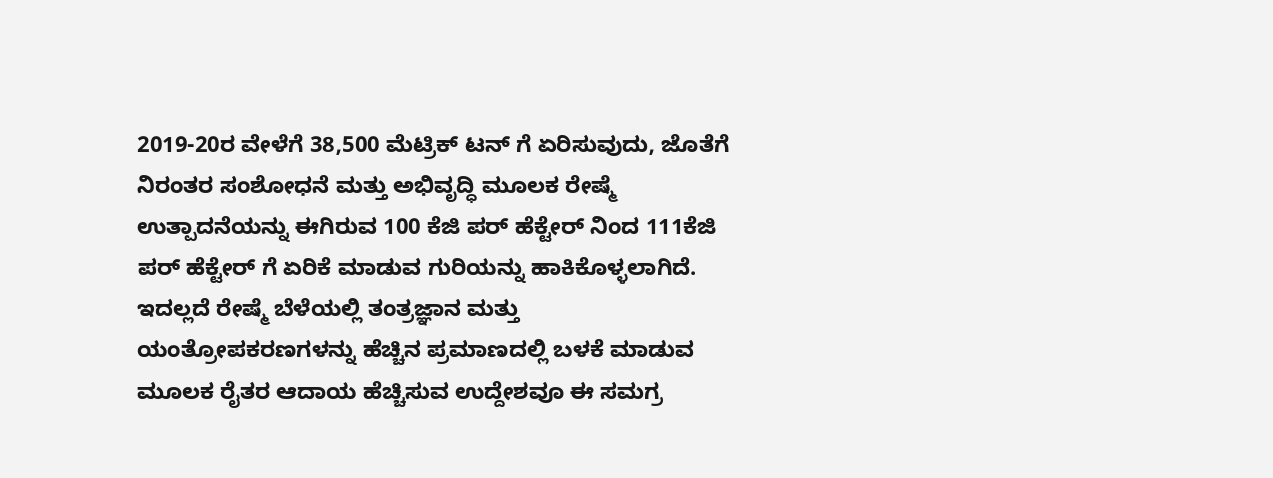2019-20ರ ವೇಳೆಗೆ 38,500 ಮೆಟ್ರಿಕ್ ಟನ್ ಗೆ ಏರಿಸುವುದು, ಜೊತೆಗೆ ನಿರಂತರ ಸಂಶೋಧನೆ ಮತ್ತು ಅಭಿವೃದ್ಧಿ ಮೂಲಕ ರೇಷ್ಮೆ ಉತ್ಪಾದನೆಯನ್ನು ಈಗಿರುವ 100 ಕೆಜಿ ಪರ್ ಹೆಕ್ಟೇರ್ ನಿಂದ 111ಕೆಜಿ ಪರ್ ಹೆಕ್ಟೇರ್ ಗೆ ಏರಿಕೆ ಮಾಡುವ ಗುರಿಯನ್ನು ಹಾಕಿಕೊಳ್ಳಲಾಗಿದೆ.
ಇದಲ್ಲದೆ ರೇಷ್ಮೆ ಬೆಳೆಯಲ್ಲಿ ತಂತ್ರಜ್ಞಾನ ಮತ್ತು ಯಂತ್ರೋಪಕರಣಗಳನ್ನು ಹೆಚ್ಚಿನ ಪ್ರಮಾಣದಲ್ಲಿ ಬಳಕೆ ಮಾಡುವ ಮೂಲಕ ರೈತರ ಆದಾಯ ಹೆಚ್ಚಿಸುವ ಉದ್ದೇಶವೂ ಈ ಸಮಗ್ರ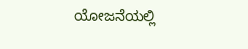ಯೋಜನೆಯಲ್ಲಿ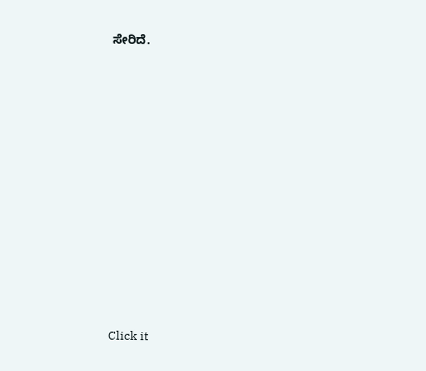ಸೇರಿದೆ.












Click it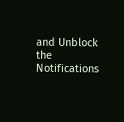and Unblock the Notifications